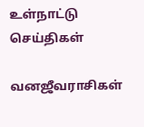உள்நாட்டு செய்திகள்

வனஜீவராசிகள்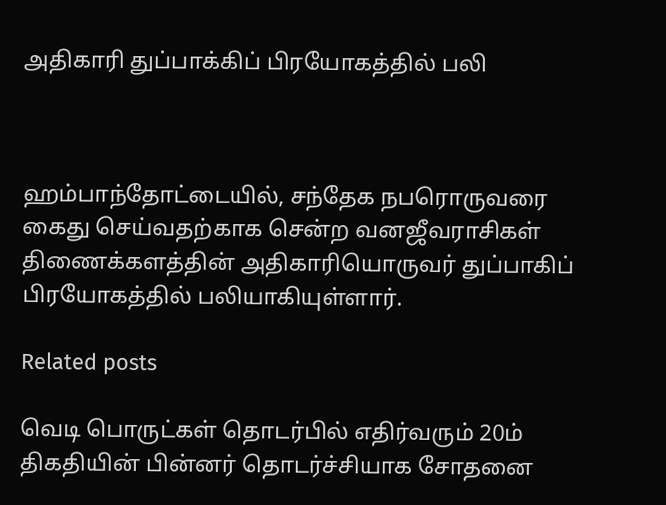அதிகாரி துப்பாக்கிப் பிரயோகத்தில் பலி



ஹம்பாந்தோட்டையில், சந்தேக நபரொருவரை கைது செய்வதற்காக சென்ற வனஜீவராசிகள் திணைக்களத்தின் அதிகாரியொருவர் துப்பாகிப் பிரயோகத்தில் பலியாகியுள்ளார்.

Related posts

வெடி பொருட்கள் தொடர்பில் எதிர்வரும் 20ம் திகதியின் பின்னர் தொடர்ச்சியாக சோதனை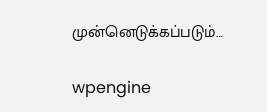முன்னெடுக்கப்படும்…

wpengine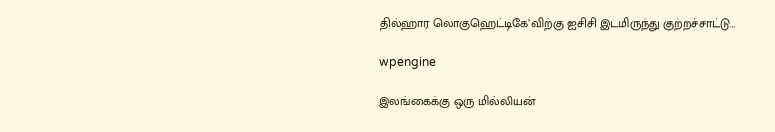தில்ஹார லொகுஹெட்டிகே’விற்கு ஐசிசி இடமிருந்து குற்றச்சாட்டு…

wpengine

இலங்கைக்கு ஒரு மில்லியன்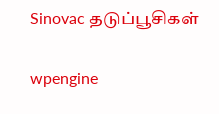Sinovac தடுப்பூசிகள்

wpengine